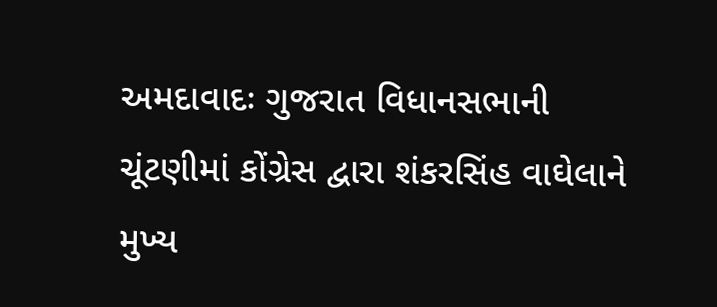અમદાવાદઃ ગુજરાત વિધાનસભાની ચૂંટણીમાં કોંગ્રેસ દ્વારા શંકરસિંહ વાઘેલાને મુખ્ય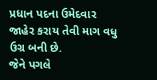પ્રધાન પદના ઉમેદવાર જાહેર કરાય તેવી માગ વધુ ઉગ્ર બની છે.
જેને પગલે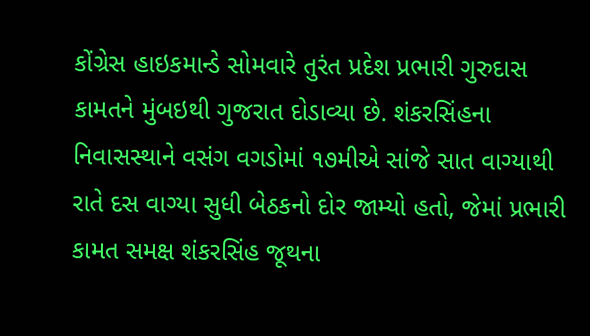કોંગ્રેસ હાઇકમાન્ડે સોમવારે તુરંત પ્રદેશ પ્રભારી ગુરુદાસ કામતને મુંબઇથી ગુજરાત દોડાવ્યા છે. શંકરસિંહના નિવાસસ્થાને વસંગ વગડોમાં ૧૭મીએ સાંજે સાત વાગ્યાથી રાતે દસ વાગ્યા સુધી બેઠકનો દોર જામ્યો હતો, જેમાં પ્રભારી કામત સમક્ષ શંકરસિંહ જૂથના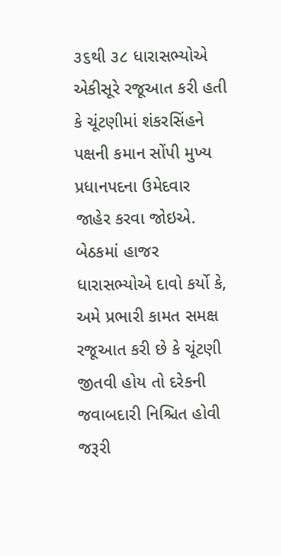૩૬થી ૩૮ ધારાસભ્યોએ એકીસૂરે રજૂઆત કરી હતી કે ચૂંટણીમાં શંકરસિંહને પક્ષની કમાન સોંપી મુખ્ય પ્રધાનપદના ઉમેદવાર જાહેર કરવા જોઇએ.
બેઠકમાં હાજર ધારાસભ્યોએ દાવો કર્યો કે, અમે પ્રભારી કામત સમક્ષ રજૂઆત કરી છે કે ચૂંટણી જીતવી હોય તો દરેકની જવાબદારી નિશ્ચિત હોવી જરૂરી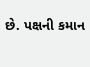છે. પક્ષની કમાન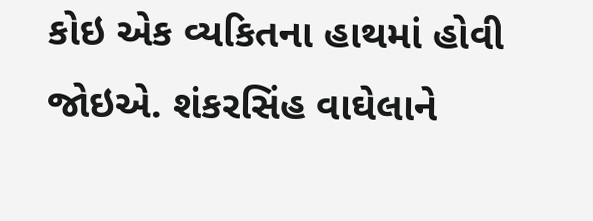કોઇ એક વ્યકિતના હાથમાં હોવી જોઇએ. શંકરસિંહ વાઘેલાને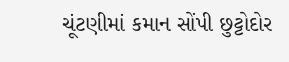ચૂંટણીમાં કમાન સોંપી છુટ્ટોદોર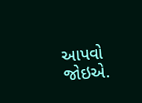આપવો જોઇએ.